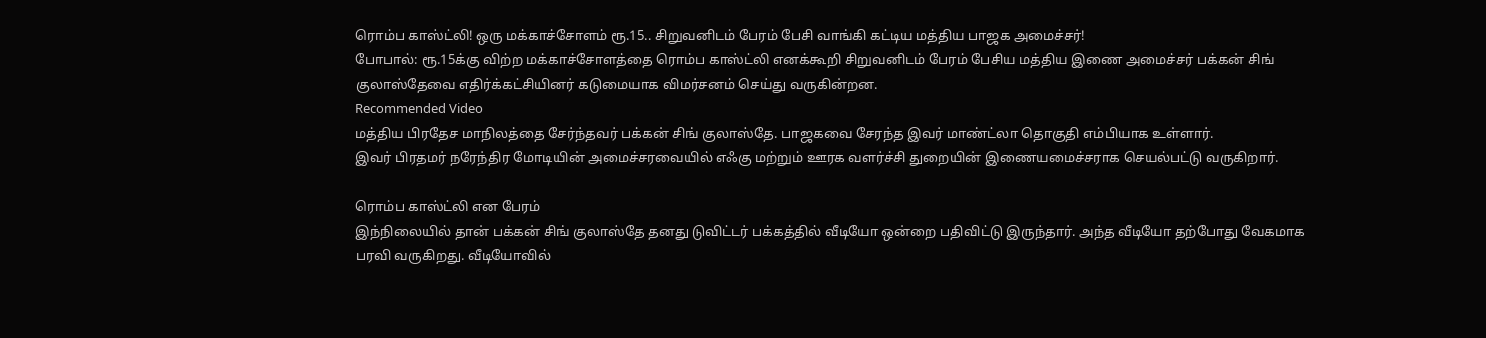ரொம்ப காஸ்ட்லி! ஒரு மக்காச்சோளம் ரூ.15.. சிறுவனிடம் பேரம் பேசி வாங்கி கட்டிய மத்திய பாஜக அமைச்சர்!
போபால்: ரூ.15க்கு விற்ற மக்காச்சோளத்தை ரொம்ப காஸ்ட்லி எனக்கூறி சிறுவனிடம் பேரம் பேசிய மத்திய இணை அமைச்சர் பக்கன் சிங் குலாஸ்தேவை எதிர்க்கட்சியினர் கடுமையாக விமர்சனம் செய்து வருகின்றன.
Recommended Video
மத்திய பிரதேச மாநிலத்தை சேர்ந்தவர் பக்கன் சிங் குலாஸ்தே. பாஜகவை சேரந்த இவர் மாண்ட்லா தொகுதி எம்பியாக உள்ளார்.
இவர் பிரதமர் நரேந்திர மோடியின் அமைச்சரவையில் எஃகு மற்றும் ஊரக வளர்ச்சி துறையின் இணையமைச்சராக செயல்பட்டு வருகிறார்.

ரொம்ப காஸ்ட்லி என பேரம்
இந்நிலையில் தான் பக்கன் சிங் குலாஸ்தே தனது டுவிட்டர் பக்கத்தில் வீடியோ ஒன்றை பதிவிட்டு இருந்தார். அந்த வீடியோ தற்போது வேகமாக பரவி வருகிறது. வீடியோவில்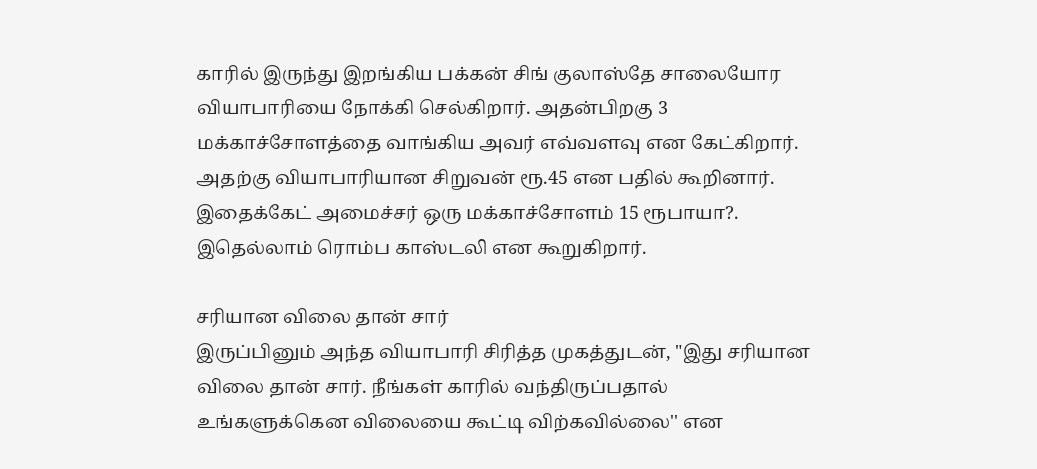காரில் இருந்து இறங்கிய பக்கன் சிங் குலாஸ்தே சாலையோர வியாபாரியை நோக்கி செல்கிறார். அதன்பிறகு 3 மக்காச்சோளத்தை வாங்கிய அவர் எவ்வளவு என கேட்கிறார். அதற்கு வியாபாரியான சிறுவன் ரூ.45 என பதில் கூறினார். இதைக்கேட் அமைச்சர் ஒரு மக்காச்சோளம் 15 ரூபாயா?. இதெல்லாம் ரொம்ப காஸ்டலி என கூறுகிறார்.

சரியான விலை தான் சார்
இருப்பினும் அந்த வியாபாரி சிரித்த முகத்துடன், "இது சரியான விலை தான் சார். நீங்கள் காரில் வந்திருப்பதால் உங்களுக்கென விலையை கூட்டி விற்கவில்லை'' என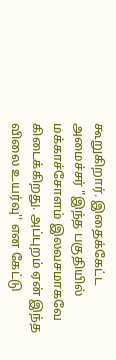கூறுகிறார். இதைக்கேட்ட அமைச்சர் "இந்த பகுதியில் மக்காச்சோளம் இலவசமாகவே கிடைக்கிறது. அப்புறம் ஏன் இந்த விலை உயர்வு'' என கேட்டு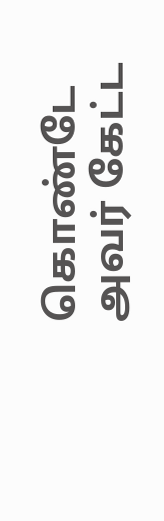கொண்டே அவர் கேட்ட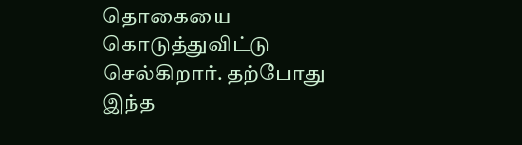தொகையை கொடுத்துவிட்டு செல்கிறார். தற்போது இந்த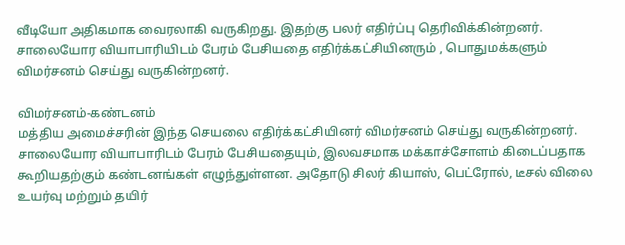வீடியோ அதிகமாக வைரலாகி வருகிறது. இதற்கு பலர் எதிர்ப்பு தெரிவிக்கின்றனர். சாலையோர வியாபாரியிடம் பேரம் பேசியதை எதிர்க்கட்சியினரும் , பொதுமக்களும் விமர்சனம் செய்து வருகின்றனர்.

விமர்சனம்-கண்டனம்
மத்திய அமைச்சரின் இந்த செயலை எதிர்க்கட்சியினர் விமர்சனம் செய்து வருகின்றனர். சாலையோர வியாபாரிடம் பேரம் பேசியதையும், இலவசமாக மக்காச்சோளம் கிடைப்பதாக கூறியதற்கும் கண்டனங்கள் எழுந்துள்ளன. அதோடு சிலர் கியாஸ், பெட்ரோல், டீசல் விலை உயர்வு மற்றும் தயிர்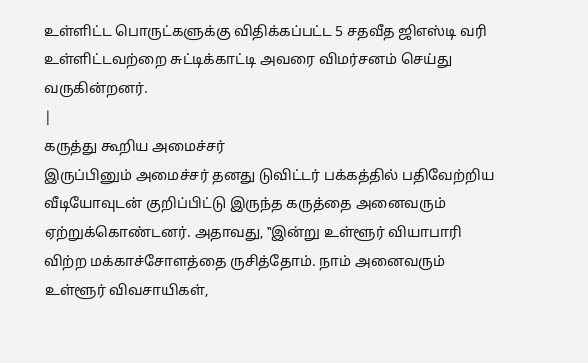உள்ளிட்ட பொருட்களுக்கு விதிக்கப்பட்ட 5 சதவீத ஜிஎஸ்டி வரி உள்ளிட்டவற்றை சுட்டிக்காட்டி அவரை விமர்சனம் செய்து வருகின்றனர்.
|
கருத்து கூறிய அமைச்சர்
இருப்பினும் அமைச்சர் தனது டுவிட்டர் பக்கத்தில் பதிவேற்றிய வீடியோவுடன் குறிப்பிட்டு இருந்த கருத்தை அனைவரும் ஏற்றுக்கொண்டனர். அதாவது, ‛‛இன்று உள்ளூர் வியாபாரி விற்ற மக்காச்சோளத்தை ருசித்தோம். நாம் அனைவரும் உள்ளூர் விவசாயிகள்,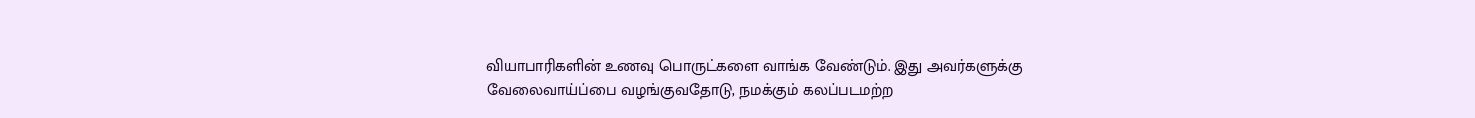வியாபாரிகளின் உணவு பொருட்களை வாங்க வேண்டும். இது அவர்களுக்கு வேலைவாய்ப்பை வழங்குவதோடு, நமக்கும் கலப்படமற்ற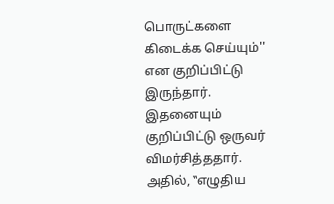பொருட்களை கிடைக்க செய்யும்'' என குறிப்பிட்டு இருந்தார். இதனையும் குறிப்பிட்டு ஒருவர் விமர்சித்ததார். அதில், ‛‛எழுதிய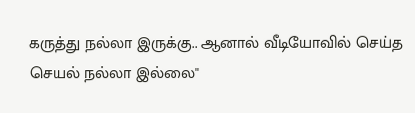கருத்து நல்லா இருக்கு.. ஆனால் வீடியோவில் செய்த செயல் நல்லா இல்லை''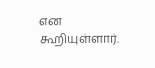என கூறியுள்ளார்.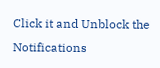Click it and Unblock the Notifications